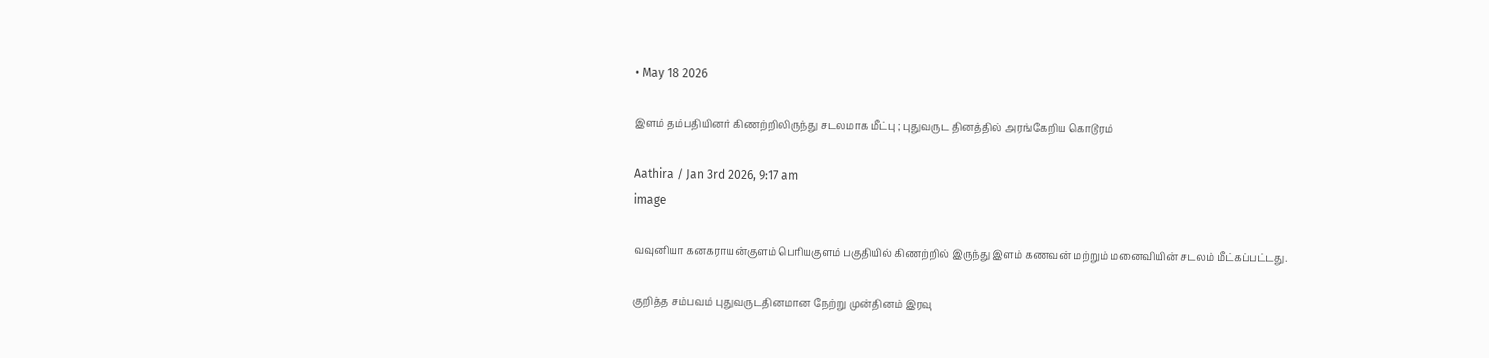• May 18 2026

இளம் தம்பதியினர் கிணற்றிலிருந்து சடலமாக மீட்பு ; புதுவருட தினத்தில் அரங்கேறிய கொடூரம்

Aathira / Jan 3rd 2026, 9:17 am
image

வவுனியா கனகராயன்குளம் பெரியகுளம் பகுதியில் கிணற்றில் இருந்து இளம் கணவன் மற்றும் மனைவியின் சடலம் மீட்கப்பட்டது.

குறித்த சம்பவம் புதுவருடதினமான நேற்று முன்தினம் இரவு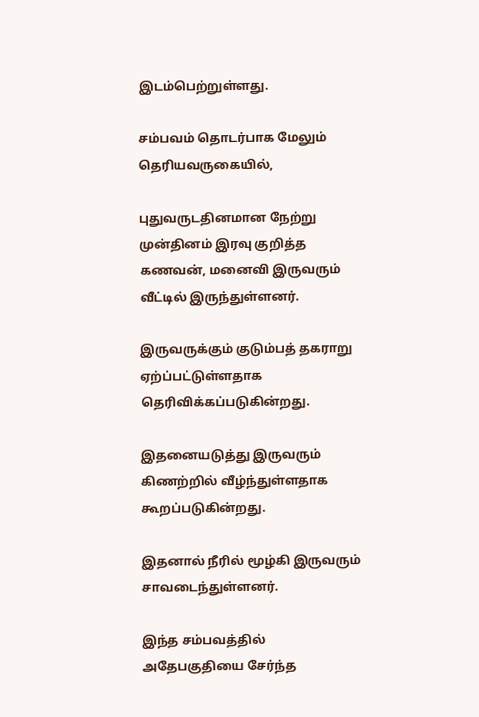இடம்பெற்றுள்ளது.

சம்பவம் தொடர்பாக மேலும் தெரியவருகையில்,

புதுவருடதினமான நேற்று முன்தினம் இரவு குறித்த கணவன், மனைவி இருவரும் வீட்டில் இருந்துள்ளனர்.

இருவருக்கும் குடும்பத் தகராறு ஏற்ப்பட்டுள்ளதாக தெரிவிக்கப்படுகின்றது.

இதனையடுத்து இருவரும் கிணற்றில் வீழ்ந்துள்ளதாக கூறப்படுகின்றது.

இதனால் நீரில் மூழ்கி இருவரும் சாவடைந்துள்ளனர்.

இந்த சம்பவத்தில் அதேபகுதியை சேர்ந்த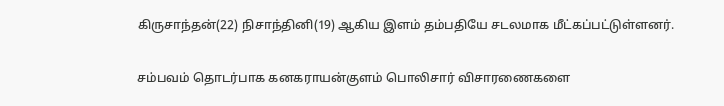கிருசாந்தன்(22) நிசாந்தினி(19) ஆகிய இளம் தம்பதியே சடலமாக மீட்கப்பட்டுள்ளனர்.

சம்பவம் தொடர்பாக கனகராயன்குளம் பொலிசார் விசாரணைகளை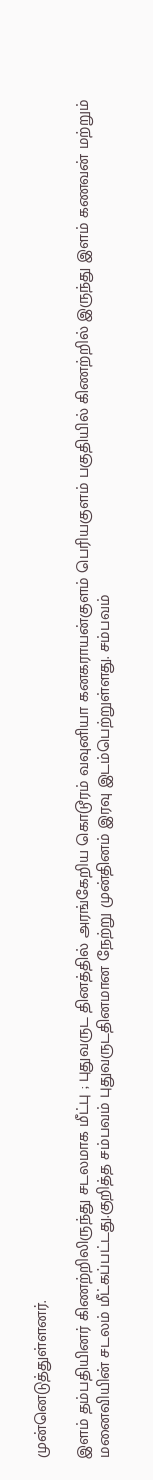முன்னெடுத்துள்ளனர்.

இளம் தம்பதியினர் கிணற்றிலிருந்து சடலமாக மீட்பு ; புதுவருட தினத்தில் அரங்கேறிய கொடூரம் வவுனியா கனகராயன்குளம் பெரியகுளம் பகுதியில் கிணற்றில் இருந்து இளம் கணவன் மற்றும் மனைவியின் சடலம் மீட்கப்பட்டது.குறித்த சம்பவம் புதுவருடதினமான நேற்று முன்தினம் இரவு இடம்பெற்றுள்ளது. சம்பவம்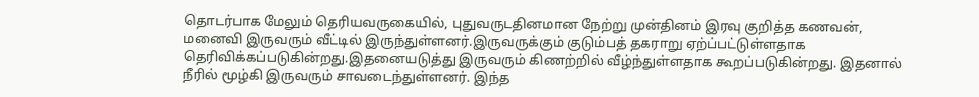தொடர்பாக மேலும் தெரியவருகையில், புதுவருடதினமான நேற்று முன்தினம் இரவு குறித்த கணவன், மனைவி இருவரும் வீட்டில் இருந்துள்ளனர்.இருவருக்கும் குடும்பத் தகராறு ஏற்ப்பட்டுள்ளதாக தெரிவிக்கப்படுகின்றது.இதனையடுத்து இருவரும் கிணற்றில் வீழ்ந்துள்ளதாக கூறப்படுகின்றது. இதனால் நீரில் மூழ்கி இருவரும் சாவடைந்துள்ளனர். இந்த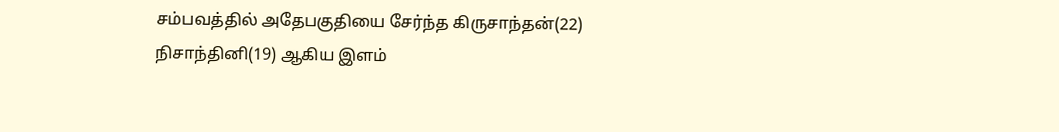சம்பவத்தில் அதேபகுதியை சேர்ந்த கிருசாந்தன்(22) நிசாந்தினி(19) ஆகிய இளம்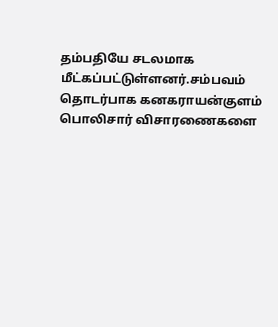தம்பதியே சடலமாக மீட்கப்பட்டுள்ளனர்.சம்பவம் தொடர்பாக கனகராயன்குளம் பொலிசார் விசாரணைகளை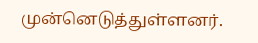முன்னெடுத்துள்ளனர்.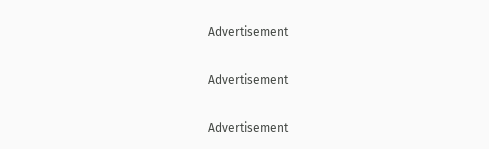Advertisement

Advertisement

Advertisement